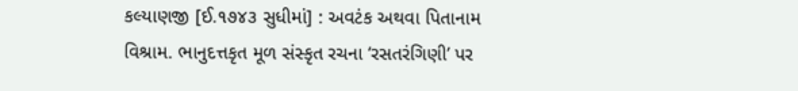કલ્યાણજી [ઈ.૧૭૪૩ સુધીમાં] : અવટંક અથવા પિતાનામ વિશ્રામ. ભાનુદત્તકૃત મૂળ સંસ્કૃત રચના ‘રસતરંગિણી’ પર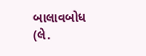બાલાવબોધ (લે.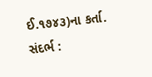ઈ.૧૭૪૩)ના કર્તા. સંદર્ભ :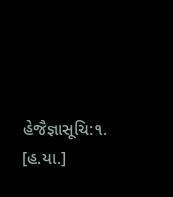હેજૈજ્ઞાસૂચિ:૧. [હ.યા.]